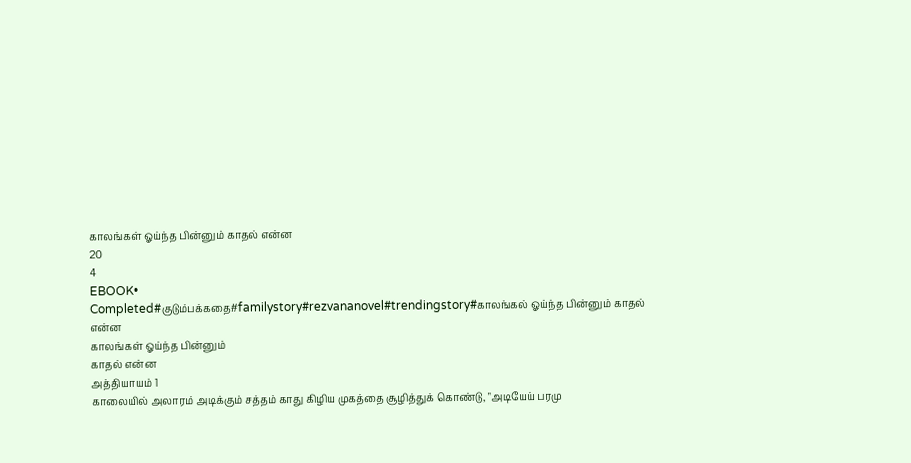காலங்கள் ஓய்ந்த பின்னும் காதல் என்ன
20
4
EBOOK•
Completed#குடும்பக்கதை#familystory#rezvananovel#trendingstory#காலங்கல் ஓய்ந்த பின்னும் காதல் என்ன
காலங்கள் ஓய்ந்த பின்னும்
காதல் என்ன
அத்தியாயம் 1
காலையில் அலாரம் அடிக்கும் சத்தம் காது கிழிய முகத்தை சூழித்துக் கொண்டு, "அடியேய் பரமு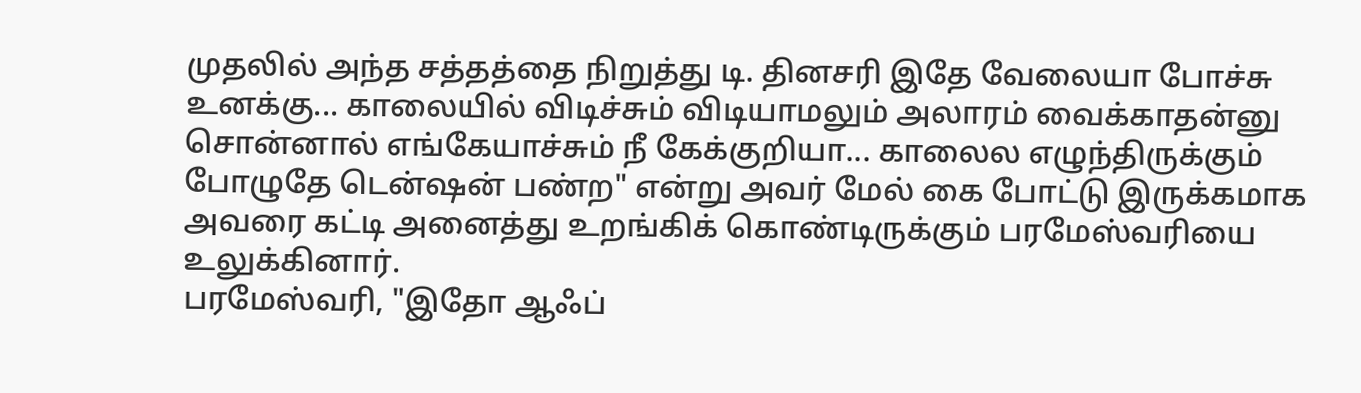முதலில் அந்த சத்தத்தை நிறுத்து டி. தினசரி இதே வேலையா போச்சு உனக்கு... காலையில் விடிச்சும் விடியாமலும் அலாரம் வைக்காதன்னு சொன்னால் எங்கேயாச்சும் நீ கேக்குறியா... காலைல எழுந்திருக்கும் போழுதே டென்ஷன் பண்ற" என்று அவர் மேல் கை போட்டு இருக்கமாக அவரை கட்டி அனைத்து உறங்கிக் கொண்டிருக்கும் பரமேஸ்வரியை உலுக்கினார்.
பரமேஸ்வரி, "இதோ ஆஃப்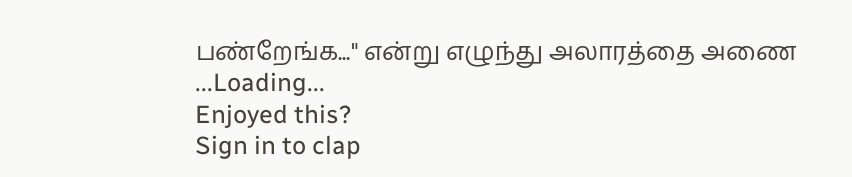பண்றேங்க..." என்று எழுந்து அலாரத்தை அணை
...Loading...
Enjoyed this?
Sign in to clap